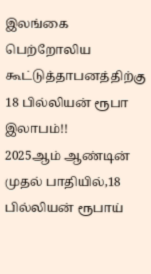இலங்கை பெற்றோலிய கூட்டுத்தாபனத்திற்கு 18 பில்லியன் ரூபா இலாபம்!!
2025ஆம் ஆண்டின் முதல் பாதியில்,18 பில்லியன் ரூபாய்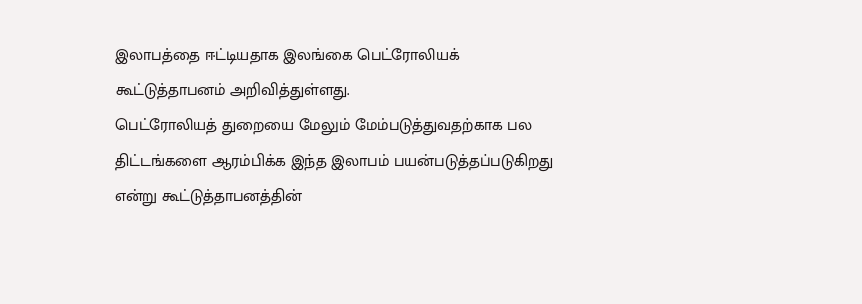இலாபத்தை ஈட்டியதாக இலங்கை பெட்ரோலியக் கூட்டுத்தாபனம் அறிவித்துள்ளது.
பெட்ரோலியத் துறையை மேலும் மேம்படுத்துவதற்காக பல திட்டங்களை ஆரம்பிக்க இந்த இலாபம் பயன்படுத்தப்படுகிறது என்று கூட்டுத்தாபனத்தின்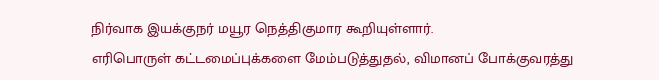நிர்வாக இயக்குநர் மயூர நெத்திகுமார கூறியுள்ளார்.
எரிபொருள் கட்டமைப்புக்களை மேம்படுத்துதல், விமானப் போக்குவரத்து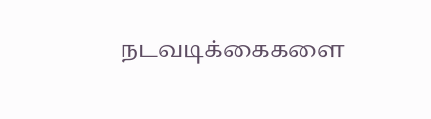நடவடிக்கைகளை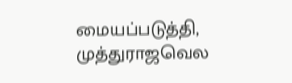மையப்படுத்தி, முத்துராஜவெல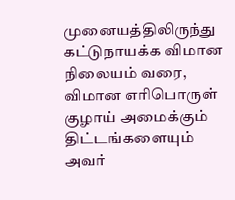முனையத்திலிருந்து கட்டுநாயக்க விமான நிலையம் வரை, விமான எரிபொருள் குழாய் அமைக்கும் திட்டங்களையும் அவர்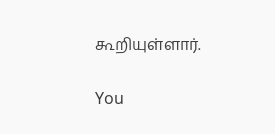கூறியுள்ளார்.

You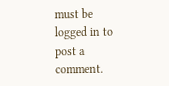must be logged in to post a comment.